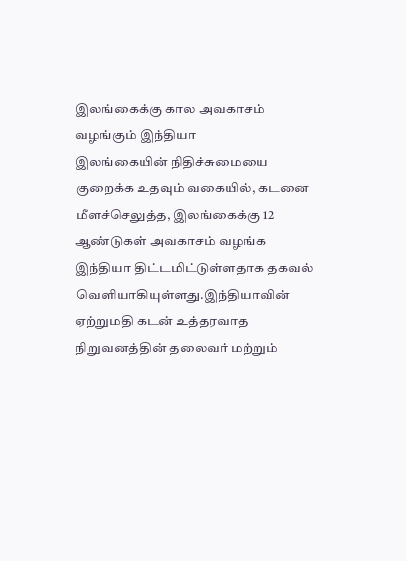இலங்கைக்கு கால அவகாசம் வழங்கும் இந்தியா
இலங்கையின் நிதிச்சுமையை குறைக்க உதவும் வகையில், கடனை மீளச்செலுத்த, இலங்கைக்கு 12 ஆண்டுகள் அவகாசம் வழங்க இந்தியா திட்டமிட்டுள்ளதாக தகவல் வெளியாகியுள்ளது.இந்தியாவின் ஏற்றுமதி கடன் உத்தரவாத நிறுவனத்தின் தலைவர் மற்றும்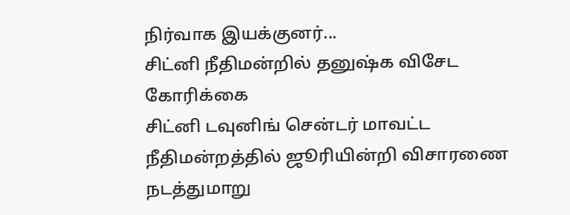நிர்வாக இயக்குனர்...
சிட்னி நீதிமன்றில் தனுஷ்க விசேட கோரிக்கை
சிட்னி டவுனிங் சென்டர் மாவட்ட நீதிமன்றத்தில் ஜூரியின்றி விசாரணை நடத்துமாறு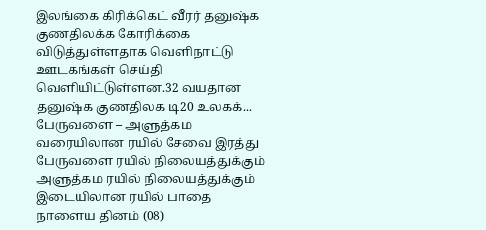இலங்கை கிரிக்கெட் வீரர் தனுஷ்க குணதிலக்க கோரிக்கை விடுத்துள்ளதாக வெளிநாட்டு ஊடகங்கள் செய்தி வெளியிட்டுள்ளன.32 வயதான தனுஷ்க குணதிலக டி20 உலகக்...
பேருவளை – அளுத்கம வரையிலான ரயில் சேவை இரத்து
பேருவளை ரயில் நிலையத்துக்கும் அளுத்கம ரயில் நிலையத்துக்கும் இடையிலான ரயில் பாதை நாளைய தினம் (08)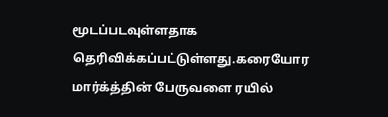மூடப்படவுள்ளதாக தெரிவிக்கப்பட்டுள்ளது.கரையோர மார்க்த்தின் பேருவளை ரயில்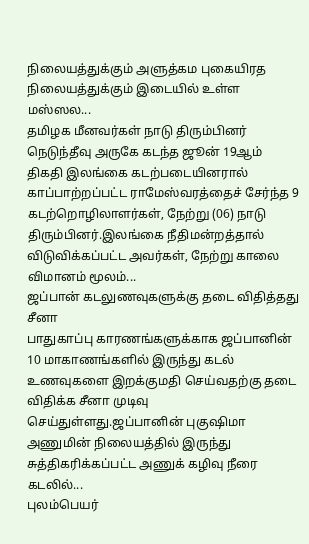நிலையத்துக்கும் அளுத்கம புகையிரத நிலையத்துக்கும் இடையில் உள்ள மஸ்ஸல...
தமிழக மீனவர்கள் நாடு திரும்பினர்
நெடுந்தீவு அருகே கடந்த ஜூன் 19ஆம் திகதி இலங்கை கடற்படையினரால் காப்பாற்றப்பட்ட ராமேஸ்வரத்தைச் சேர்ந்த 9 கடற்றொழிலாளர்கள், நேற்று (06) நாடு திரும்பினர்.இலங்கை நீதிமன்றத்தால் விடுவிக்கப்பட்ட அவர்கள், நேற்று காலை விமானம் மூலம்...
ஜப்பான் கடலுணவுகளுக்கு தடை விதித்தது சீனா
பாதுகாப்பு காரணங்களுக்காக ஜப்பானின் 10 மாகாணங்களில் இருந்து கடல் உணவுகளை இறக்குமதி செய்வதற்கு தடை விதிக்க சீனா முடிவு செய்துள்ளது.ஜப்பானின் புகுஷிமா அணுமின் நிலையத்தில் இருந்து சுத்திகரிக்கப்பட்ட அணுக் கழிவு நீரை கடலில்...
புலம்பெயர்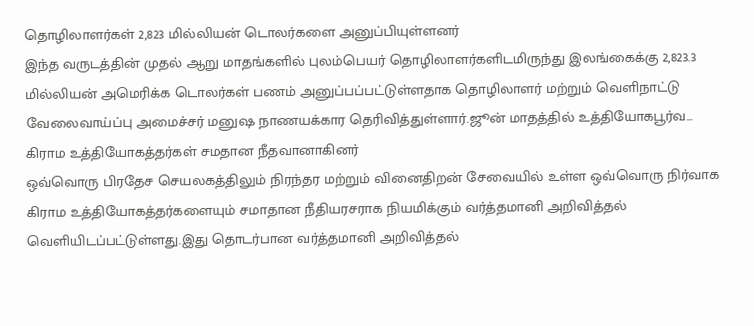தொழிலாளர்கள் 2,823 மில்லியன் டொலர்களை அனுப்பியுள்ளனர்
இந்த வருடத்தின் முதல் ஆறு மாதங்களில் புலம்பெயர் தொழிலாளர்களிடமிருந்து இலங்கைக்கு 2,823.3 மில்லியன் அமெரிக்க டொலர்கள் பணம் அனுப்பப்பட்டுள்ளதாக தொழிலாளர் மற்றும் வெளிநாட்டு வேலைவாய்ப்பு அமைச்சர் மனுஷ நாணயக்கார தெரிவித்துள்ளார்.ஜூன் மாதத்தில் உத்தியோகபூர்வ...
கிராம உத்தியோகத்தர்கள் சமதான நீதவானாகினர்
ஒவ்வொரு பிரதேச செயலகத்திலும் நிரந்தர மற்றும் வினைதிறன் சேவையில் உள்ள ஒவ்வொரு நிர்வாக கிராம உத்தியோகத்தர்களையும் சமாதான நீதியரசராக நியமிக்கும் வர்த்தமானி அறிவித்தல் வெளியிடப்பட்டுள்ளது.இது தொடர்பான வர்த்தமானி அறிவித்தல்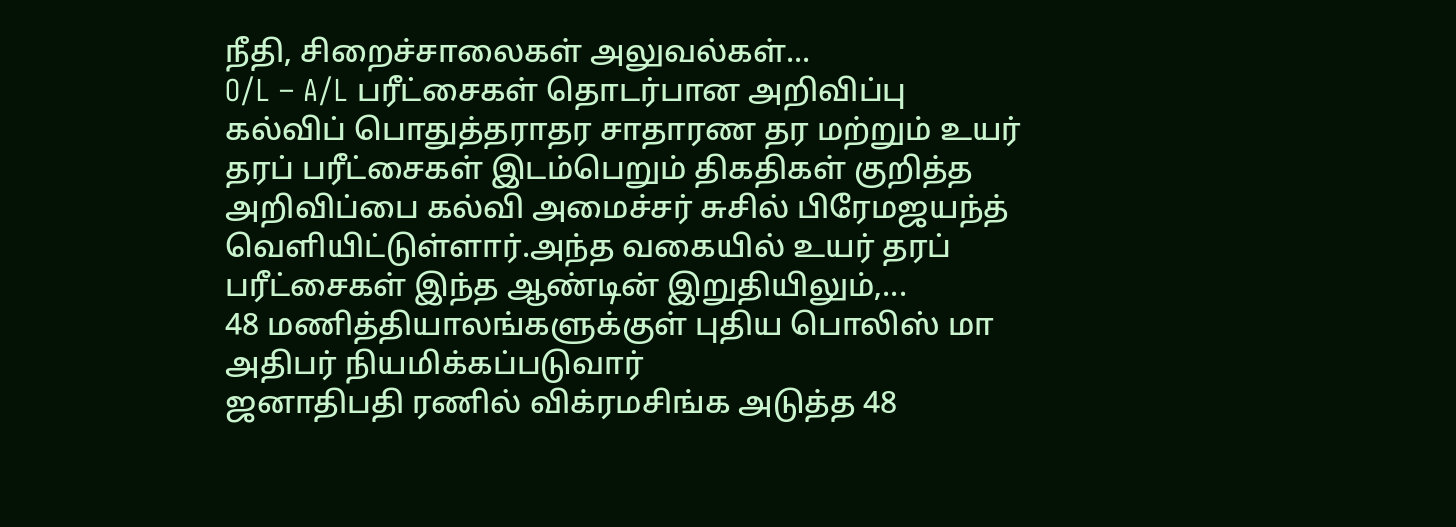நீதி, சிறைச்சாலைகள் அலுவல்கள்...
O/L – A/L பரீட்சைகள் தொடர்பான அறிவிப்பு
கல்விப் பொதுத்தராதர சாதாரண தர மற்றும் உயர் தரப் பரீட்சைகள் இடம்பெறும் திகதிகள் குறித்த அறிவிப்பை கல்வி அமைச்சர் சுசில் பிரேமஜயந்த் வெளியிட்டுள்ளார்.அந்த வகையில் உயர் தரப் பரீட்சைகள் இந்த ஆண்டின் இறுதியிலும்,...
48 மணித்தியாலங்களுக்குள் புதிய பொலிஸ் மா அதிபர் நியமிக்கப்படுவார்
ஜனாதிபதி ரணில் விக்ரமசிங்க அடுத்த 48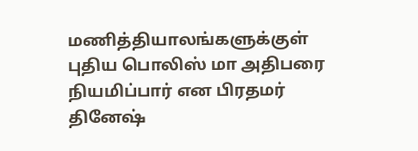மணித்தியாலங்களுக்குள் புதிய பொலிஸ் மா அதிபரை நியமிப்பார் என பிரதமர் தினேஷ்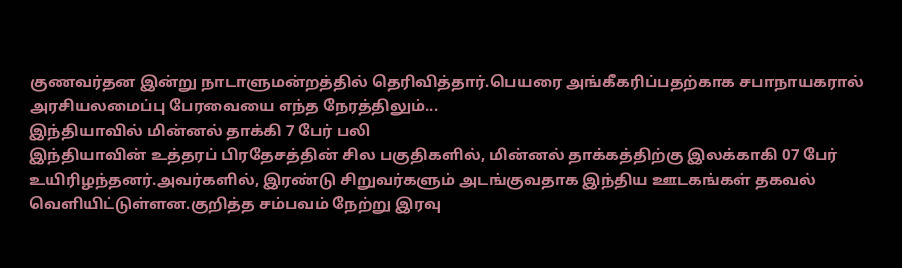குணவர்தன இன்று நாடாளுமன்றத்தில் தெரிவித்தார்.பெயரை அங்கீகரிப்பதற்காக சபாநாயகரால் அரசியலமைப்பு பேரவையை எந்த நேரத்திலும்...
இந்தியாவில் மின்னல் தாக்கி 7 பேர் பலி
இந்தியாவின் உத்தரப் பிரதேசத்தின் சில பகுதிகளில், மின்னல் தாக்கத்திற்கு இலக்காகி 07 பேர் உயிரிழந்தனர்.அவர்களில், இரண்டு சிறுவர்களும் அடங்குவதாக இந்திய ஊடகங்கள் தகவல் வெளியிட்டுள்ளன.குறித்த சம்பவம் நேற்று இரவு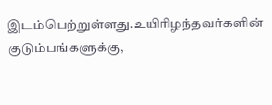இடம்பெற்றுள்ளது.உயிரிழந்தவர்களின் குடும்பங்களுக்கு,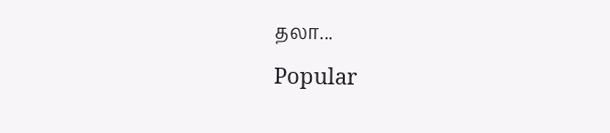தலா...
Popular